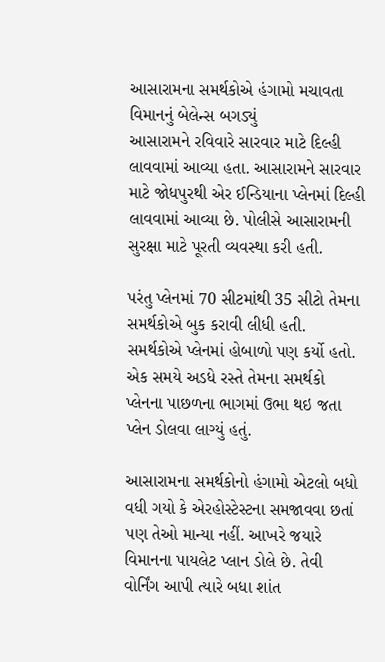આસારામના સમર્થકોએ હંગામો મચાવતા વિમાનનું બેલેન્સ બગડ્યું
આસારામને રવિવારે સારવાર માટે દિલ્હી લાવવામાં આવ્યા હતા. આસારામને સારવાર માટે જોધપુરથી એર ઈન્ડિયાના પ્લેનમાં દિલ્હી લાવવામાં આવ્યા છે. પોલીસે આસારામની સુરક્ષા માટે પૂરતી વ્યવસ્થા કરી હતી.

પરંતુ પ્લેનમાં 70 સીટમાંથી 35 સીટો તેમના સમર્થકોએ બુક કરાવી લીધી હતી. સમર્થકોએ પ્લેનમાં હોબાળો પણ કર્યો હતો. એક સમયે અડધે રસ્તે તેમના સમર્થકો પ્લેનના પાછળના ભાગમાં ઉભા થઇ જતા પ્લેન ડોલવા લાગ્યું હતું.

આસારામના સમર્થકોનો હંગામો એટલો બધો વધી ગયો કે એરહોસ્ટેસ્ટના સમજાવવા છતાં પણ તેઓ માન્યા નહીં. આખરે જયારે વિમાનના પાયલેટ પ્લાન ડોલે છે. તેવી વોર્નિંગ આપી ત્યારે બધા શાંત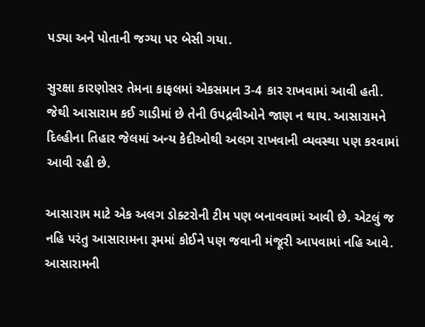પડ્યા અને પોતાની જગ્યા પર બેસી ગયા.

સુરક્ષા કારણોસર તેમના કાફલમાં એકસમાન 3-4 કાર રાખવામાં આવી હતી. જેથી આસારામ કઈ ગાડીમાં છે તેની ઉપદ્રવીઓને જાણ ન થાય. આસારામને દિલ્હીના તિહાર જેલમાં અન્ય કેદીઓથી અલગ રાખવાની વ્યવસ્થા પણ કરવામાં આવી રહી છે.

આસારામ માટે એક અલગ ડોક્ટરોની ટીમ પણ બનાવવામાં આવી છે. એટલું જ નહિ પરંતુ આસારામના રૂમમાં કોઈને પણ જવાની મંજૂરી આપવામાં નહિ આવે. આસારામની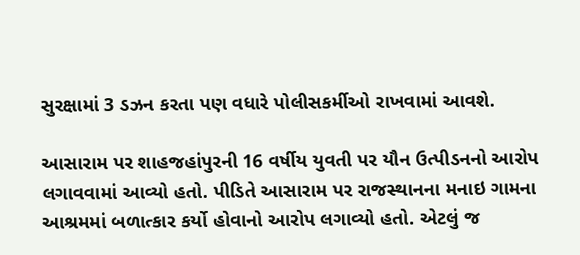સુરક્ષામાં 3 ડઝન કરતા પણ વધારે પોલીસકર્મીઓ રાખવામાં આવશે.

આસારામ પર શાહજહાંપુરની 16 વર્ષીય યુવતી પર યૌન ઉત્પીડનનો આરોપ લગાવવામાં આવ્યો હતો. પીડિતે આસારામ પર રાજસ્થાનના મનાઇ ગામના આશ્રમમાં બળાત્કાર કર્યો હોવાનો આરોપ લગાવ્યો હતો. એટલું જ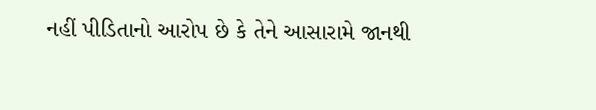નહીં પીડિતાનો આરોપ છે કે તેને આસારામે જાનથી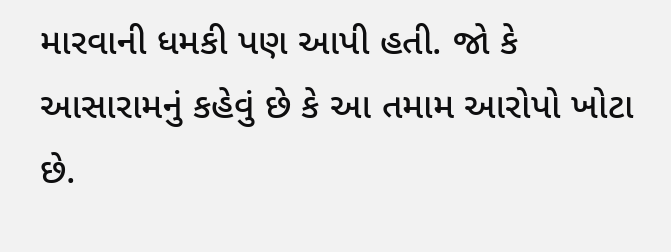મારવાની ધમકી પણ આપી હતી. જો કે આસારામનું કહેવું છે કે આ તમામ આરોપો ખોટા છે.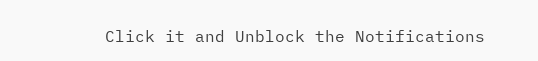Click it and Unblock the Notifications